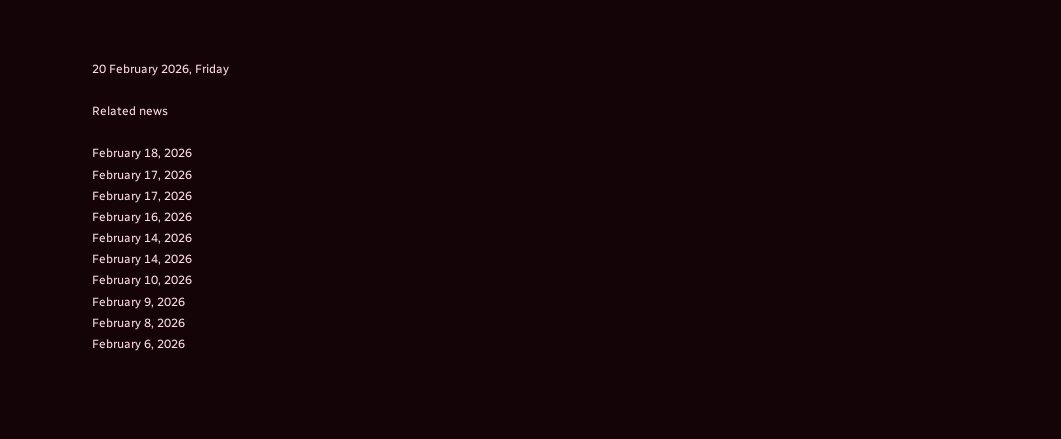20 February 2026, Friday

Related news

February 18, 2026
February 17, 2026
February 17, 2026
February 16, 2026
February 14, 2026
February 14, 2026
February 10, 2026
February 9, 2026
February 8, 2026
February 6, 2026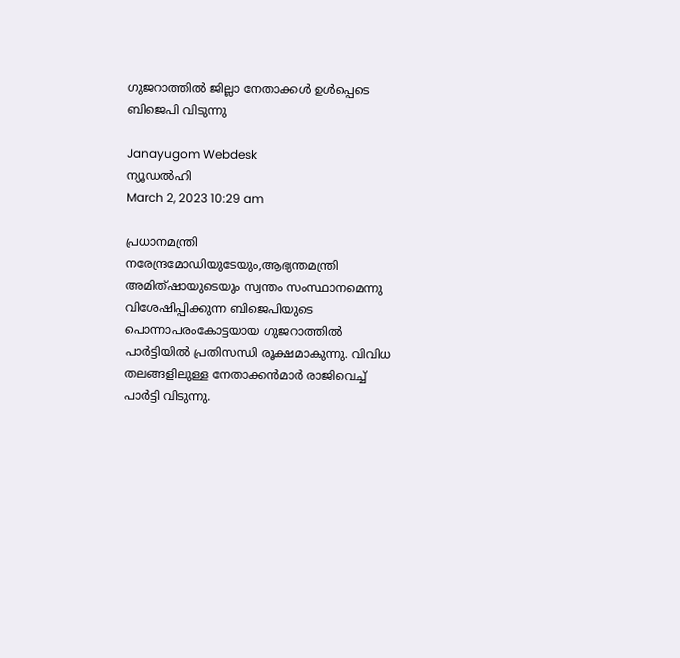ഗുജറാത്തില്‍ ജില്ലാ നേതാക്കള്‍ ഉള്‍പ്പെടെ ബിജെപി വിടുന്നു

Janayugom Webdesk
ന്യൂഡല്‍ഹി
March 2, 2023 10:29 am

പ്രധാനമന്ത്രി നരേന്ദ്രമോഡിയുടേയും,ആഭ്യന്തമന്ത്രി അമിത്ഷായുടെയും സ്വന്തം സംസ്ഥാനമെന്നു വിശേഷിപ്പിക്കുന്ന ബിജെപിയുടെ പൊന്നാപരംകോട്ടയായ ഗുജറാത്തില്‍ പാര്‍ട്ടിയില്‍ പ്രതിസന്ധി രൂക്ഷമാകുന്നു. വിവിധ തലങ്ങളിലുള്ള നേതാക്കന്‍മാര്‍ രാജിവെച്ച് പാര്‍ട്ടി വിടുന്നു.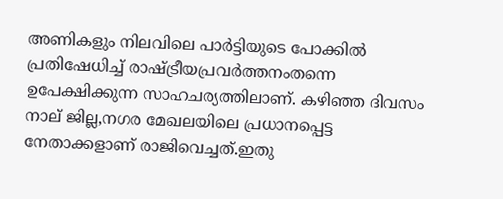അണികളും നിലവിലെ പാര്‍ട്ടിയുടെ പോക്കില്‍ പ്രതിഷേധിച്ച് രാഷ്ട്രീയപ്രവര്‍ത്തനംതന്നെ ഉപേക്ഷിക്കുന്ന സാഹചര്യത്തിലാണ്. കഴിഞ്ഞ ദിവസം നാല് ജില്ല,നഗര മേഖലയിലെ പ്രധാനപ്പെട്ട നേതാക്കളാണ് രാജിവെച്ചത്.ഇതു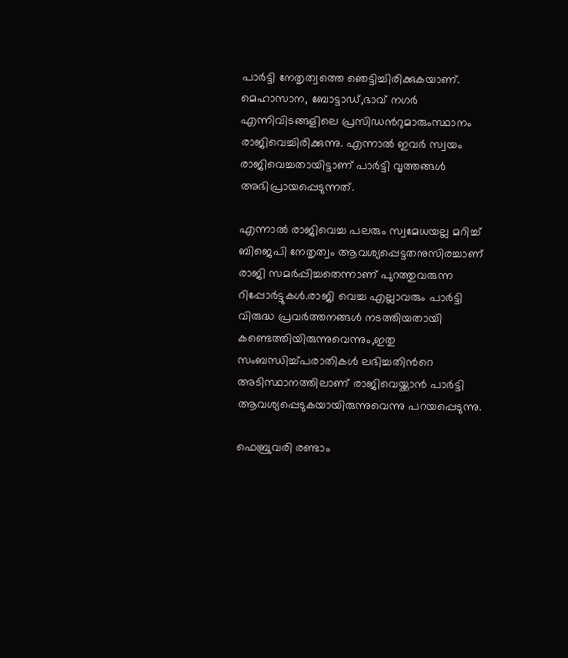പാര്‍ട്ടി നേതൃത്വത്തെ ഞെട്ടിച്ചിരിക്കുകയാണ്. മെഹാസാന, ബോട്ടാഡ്,ഭാവ് നഗര്‍ എന്നിവിടങ്ങളിലെ പ്രസിഡന്‍റുമാരുംസ്ഥാനം രാജിവെച്ചിരിക്കുന്നു. എന്നാല്‍ ഇവര്‍ സ്വയം രാജിവെച്ചതായിട്ടാണ് പാര്‍ട്ടി വൃത്തങ്ങള്‍ അഭിപ്രായപ്പെടുന്നത്.

എന്നാല്‍ രാജിവെച്ച പലരും സ്വമേധയല്ല മറിച്ച് ബിജെപി നേതൃത്വം ആവശ്യപ്പെട്ടതനുസിരച്ചാണ് രാജി സമര്‍പ്പിച്ചതെന്നാണ് പുറത്തുവരുന്ന റിപ്പോര്‍ട്ടുകള്‍.രാജി വെച്ച എല്ലാവരും പാര്‍ട്ടി വിരുദ്ധ പ്രവര്‍ത്തനങ്ങള്‍ നടത്തിയതായി കണ്ടെത്തിയിരുന്നുവെന്നും,ഇതു സംബന്ധിച്ച്പരാതികള്‍ ലഭിച്ചതിന്‍റെ അടിസ്ഥാനത്തിലാണ് രാജിവെയ്ക്കാന്‍ പാര്‍ട്ടി ആവശ്യപ്പെടുകയായിരുന്നുവെന്നു പറയപ്പെടുന്നു.

ഫെബ്രുവരി രണ്ടാം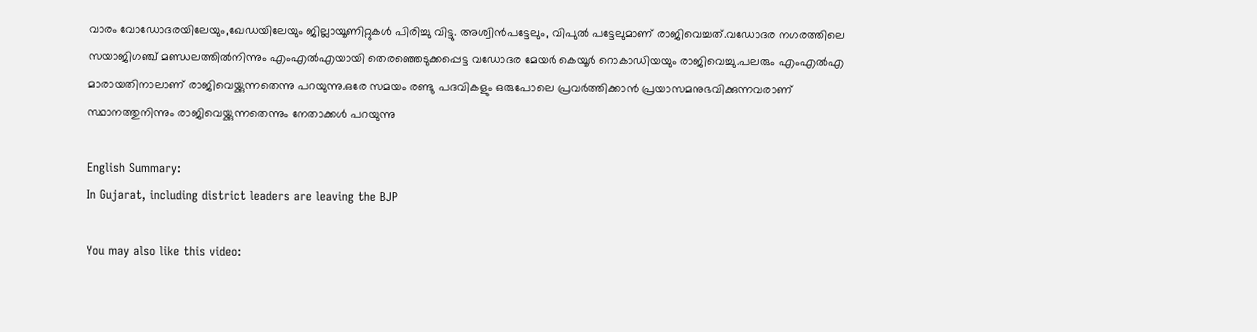വാരം വോഡോദരയിലേയും,ഖേഡയിലേയും ജില്ലായൂണിറ്റുകള്‍ പിരിച്ചു വിട്ടു. അശ്വിന്‍പട്ടേലും, വിപുല്‍ പട്ടേലുമാണ് രാജിവെച്ചത്.വഡോദര നഗരത്തിലെ സയാജിഗഞ്ച് മണ്ഡലത്തില്‍നിന്നും എംഎല്‍എയായി തെരഞ്ഞെടുക്കപ്പെട്ട വഡോദര മേയര്‍ കെയൂര്‍ റൊകാഡിയയും രാജിവെച്ചു.പലരും എംഎല്‍എ മാരായതിനാലാണ് രാജിവെയ്ക്കുന്നതെന്നു പറയുന്നു.ഒരേ സമയം രണ്ടു പദവികളും ഒരുപോലെ പ്രവര്‍ത്തിക്കാന്‍ പ്രയാസമനുഭവിക്കുന്നവരാണ് സ്ഥാനത്തുനിന്നും രാജിവെയ്ക്കുന്നതെന്നും നേതാക്കള്‍ പറയുന്നു

English Summary:
In Gujarat, including district leaders are leaving the BJP

You may also like this video: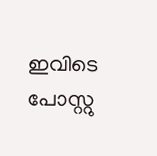ഇവിടെ പോസ്റ്റു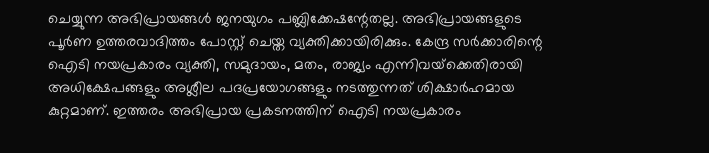ചെയ്യുന്ന അഭിപ്രായങ്ങള്‍ ജനയുഗം പബ്ലിക്കേഷന്റേതല്ല. അഭിപ്രായങ്ങളുടെ പൂര്‍ണ ഉത്തരവാദിത്തം പോസ്റ്റ് ചെയ്ത വ്യക്തിക്കായിരിക്കും. കേന്ദ്ര സര്‍ക്കാരിന്റെ ഐടി നയപ്രകാരം വ്യക്തി, സമുദായം, മതം, രാജ്യം എന്നിവയ്‌ക്കെതിരായി അധിക്ഷേപങ്ങളും അശ്ലീല പദപ്രയോഗങ്ങളും നടത്തുന്നത് ശിക്ഷാര്‍ഹമായ കുറ്റമാണ്. ഇത്തരം അഭിപ്രായ പ്രകടനത്തിന് ഐടി നയപ്രകാരം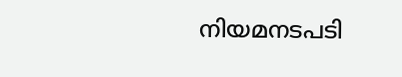നിയമനടപടി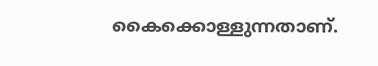കൈക്കൊള്ളുന്നതാണ്.